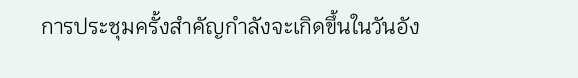การประชุมครั้งสำคัญกำลังจะเกิดขึ้นในวันอัง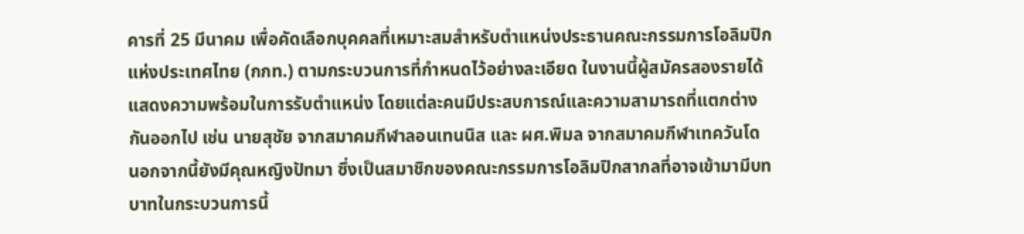คารที่ 25 มีนาคม เพื่อคัดเลือกบุคคลที่เหมาะสมสำหรับตำแหน่งประธานคณะกรรมการโอลิมปิกแห่งประเทศไทย (กกท.) ตามกระบวนการที่กำหนดไว้อย่างละเอียด ในงานนี้ผู้สมัครสองรายได้แสดงความพร้อมในการรับตำแหน่ง โดยแต่ละคนมีประสบการณ์และความสามารถที่แตกต่างกันออกไป เช่น นายสุชัย จากสมาคมกีฬาลอนเทนนิส และ ผศ.พิมล จากสมาคมกีฬาเทควันโด นอกจากนี้ยังมีคุณหญิงปัทมา ซึ่งเป็นสมาชิกของคณะกรรมการโอลิมปิกสากลที่อาจเข้ามามีบทบาทในกระบวนการนี้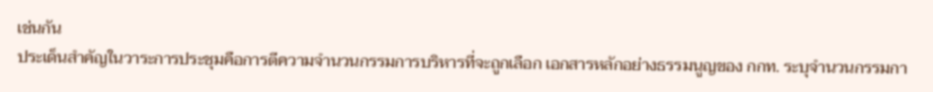เช่นกัน
ประเด็นสำคัญในวาระการประชุมคือการตีความจำนวนกรรมการบริหารที่จะถูกเลือก เอกสารหลักอย่างธรรมนูญของ กกท. ระบุจำนวนกรรมกา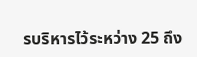รบริหารไว้ระหว่าง 25 ถึง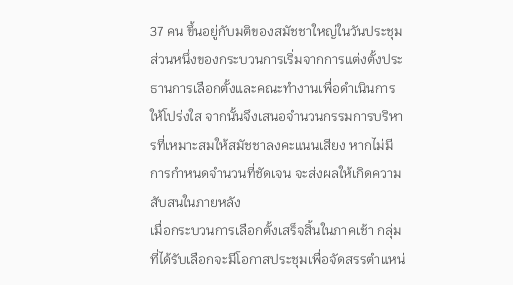37 คน ขึ้นอยู่กับมติของสมัชชาใหญ่ในวันประชุม ส่วนหนึ่งของกระบวนการเริ่มจากการแต่งตั้งประธานการเลือกตั้งและคณะทำงานเพื่อดำเนินการให้โปร่งใส จากนั้นจึงเสนอจำนวนกรรมการบริหารที่เหมาะสมให้สมัชชาลงคะแนนเสียง หากไม่มีการกำหนดจำนวนที่ชัดเจน จะส่งผลให้เกิดความสับสนในภายหลัง
เมื่อกระบวนการเลือกตั้งเสร็จสิ้นในภาคเช้า กลุ่มที่ได้รับเลือกจะมีโอกาสประชุมเพื่อจัดสรรตำแหน่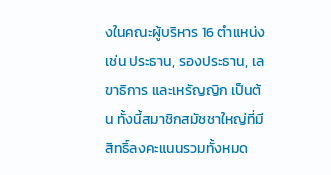งในคณะผู้บริหาร 16 ตำแหน่ง เช่น ประธาน, รองประธาน, เลขาธิการ และเหรัญญิก เป็นต้น ทั้งนี้สมาชิกสมัชชาใหญ่ที่มีสิทธิ์ลงคะแนนรวมทั้งหมด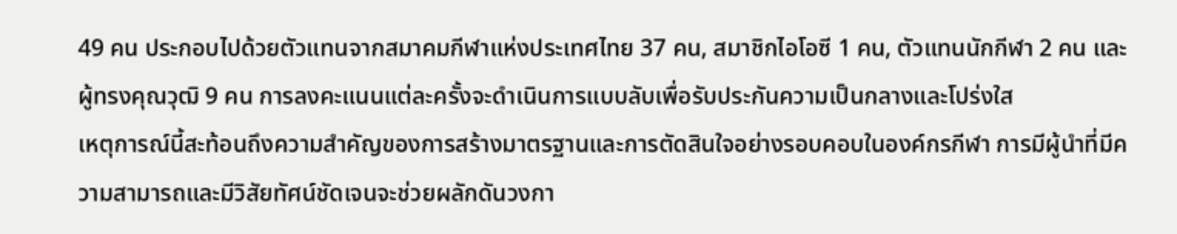49 คน ประกอบไปด้วยตัวแทนจากสมาคมกีฬาแห่งประเทศไทย 37 คน, สมาชิกไอโอซี 1 คน, ตัวแทนนักกีฬา 2 คน และผู้ทรงคุณวุฒิ 9 คน การลงคะแนนแต่ละครั้งจะดำเนินการแบบลับเพื่อรับประกันความเป็นกลางและโปร่งใส
เหตุการณ์นี้สะท้อนถึงความสำคัญของการสร้างมาตรฐานและการตัดสินใจอย่างรอบคอบในองค์กรกีฬา การมีผู้นำที่มีความสามารถและมีวิสัยทัศน์ชัดเจนจะช่วยผลักดันวงกา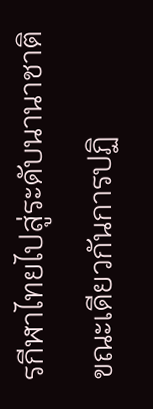รกีฬาไทยไปสู่ระดับนานาชาติ ขณะเดียวกันการปฏิ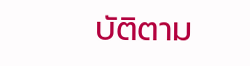บัติตาม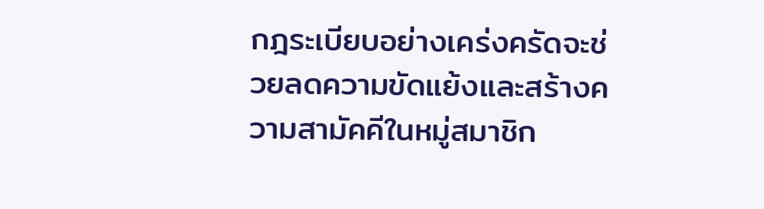กฎระเบียบอย่างเคร่งครัดจะช่วยลดความขัดแย้งและสร้างความสามัคคีในหมู่สมาชิก